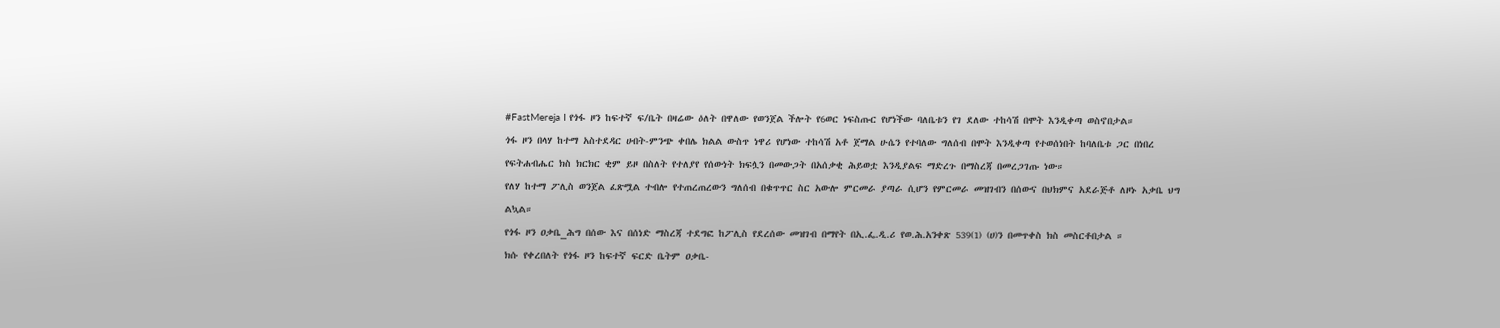#FastMereja I የጎፋ ዞን ከፍተኛ ፍ/ቤት በዛሬው ዕለት በዋለው የወንጀል ችሎት የ6ወር ነፍስጡር የሆነችው ባለቤቱን የገ ደለው ተከሳሽ በሞት እንዲቀጣ ወስኖበታል።
ጎፋ ዞን በላሃ ከተማ አስተደዳር ሀብት-ምንጭ ቀበሌ ክልል ውስጥ ነዋሪ የሆነው ተከሳሽ አቶ ጀማል ሁሴን የተባለው ግለሰብ በሞት እንዲቀጣ የተወሰነበት ከባለቤቱ ጋር በነበረ የፍትሐብሔር ክስ ክርክር ቂም ይዞ በስለት የተለያየ የሰውነት ክፍሏን በመውጋት በአሰቃቂ ሕይወቷ እንዲያልፍ ማድረጉ በማስረጃ በመረጋገጡ ነው።
የለሃ ከተማ ፖሊስ ወንጀል ፈጽሟል ተብሎ የተጠረጠረውን ግለሰብ በቁጥጥር ስር አውሎ ምርመራ ያጣራ ሲሆን የምርመራ መዝገብን በሰውና በህክምና አደራጅቶ ለዞኑ አቃቤ ህግ ልኳል።
የጎፋ ዞን ዐቃቤ_ሕግ በሰው እና በሰነድ ማስረጃ ተደግፎ ከፖሊስ የደረሰው መዝገብ በማየት በኢ.ፌ.ዲ.ሪ የወ.ሕ.አንቀጽ 539(1) (ሀ)ን በመጥቀስ ክስ መስርቶበታል ።
ክሱ የቀረበለት የጎፋ ዞን ከፍተኛ ፍርድ ቤትም ዐቃቤ-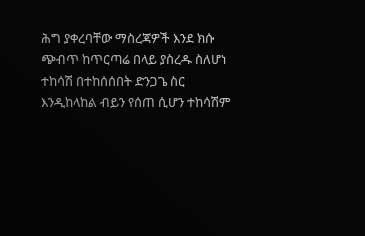ሕግ ያቀረባቸው ማስረጃዎች እንደ ክሱ ጭብጥ ከጥርጣሬ በላይ ያስረዱ ስለሆነ ተከሳሽ በተከሰሰበት ድንጋጌ ስር እንዲከላከል ብይን የሰጠ ሲሆን ተከሳሽም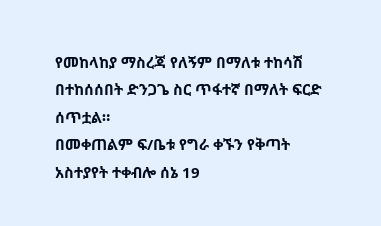የመከላከያ ማስረጃ የለኝም በማለቱ ተከሳሽ በተከሰሰበት ድንጋጌ ስር ጥፋተኛ በማለት ፍርድ ሰጥቷል።
በመቀጠልም ፍ/ቤቱ የግራ ቀኙን የቅጣት አስተያየት ተቀብሎ ሰኔ 19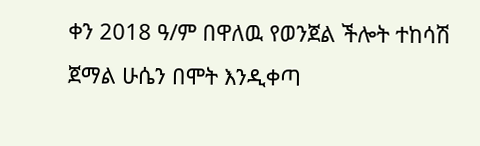ቀን 2018 ዓ/ም በዋለዉ የወንጀል ችሎት ተከሳሽ ጀማል ሁሴን በሞት እንዲቀጣ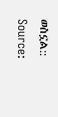ወስኗል::
Source: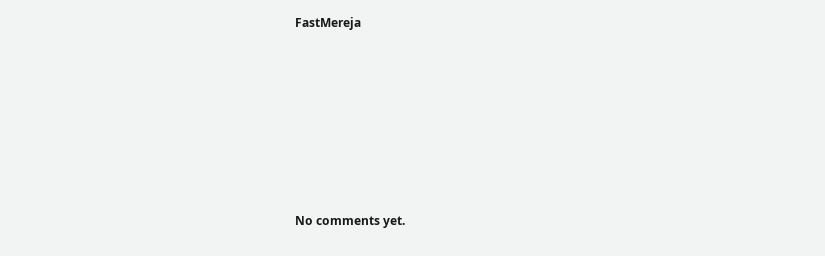FastMereja









No comments yet.